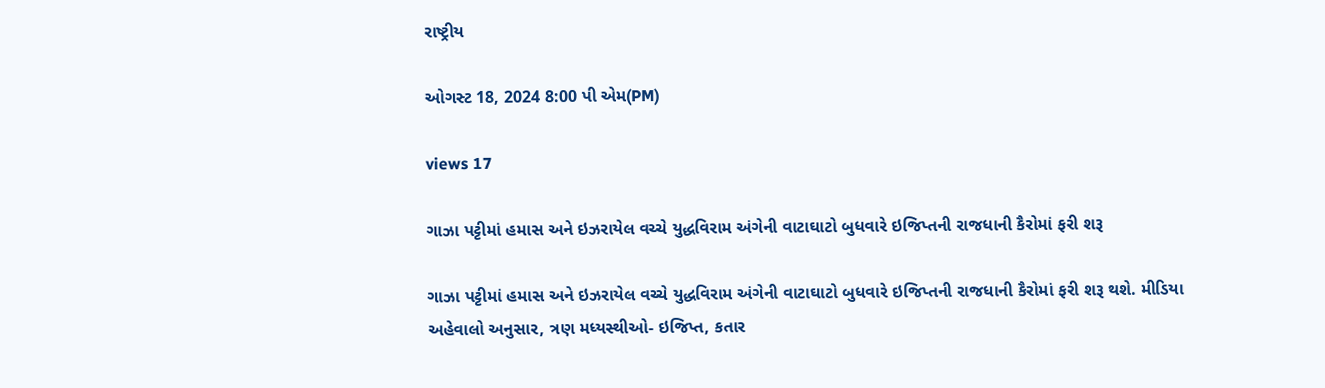રાષ્ટ્રીય

ઓગસ્ટ 18, 2024 8:00 પી એમ(PM)

views 17

ગાઝા પટ્ટીમાં હમાસ અને ઇઝરાયેલ વચ્ચે યુદ્ધવિરામ અંગેની વાટાઘાટો બુધવારે ઇજિપ્તની રાજધાની કૈરોમાં ફરી શરૂ

ગાઝા પટ્ટીમાં હમાસ અને ઇઝરાયેલ વચ્ચે યુદ્ધવિરામ અંગેની વાટાઘાટો બુધવારે ઇજિપ્તની રાજધાની કૈરોમાં ફરી શરૂ થશે. મીડિયા અહેવાલો અનુસાર, ત્રણ મધ્યસ્થીઓ- ઇજિપ્ત, કતાર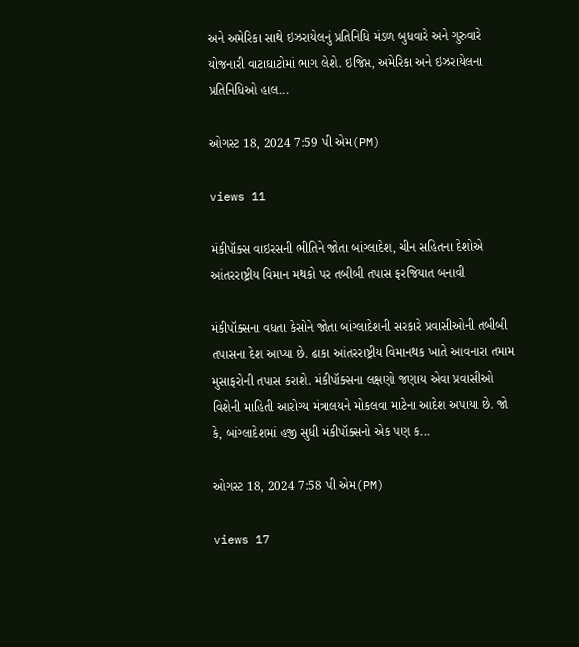અને અમેરિકા સાથે ઇઝરાયેલનું પ્રતિનિધિ મંડળ બુધવારે અને ગુરુવારે યોજનારી વાટાઘાટોમાં ભાગ લેશે. ઇજિપ્ત, અમેરિકા અને ઇઝરાયેલના પ્રતિનિધિઓ હાલ...

ઓગસ્ટ 18, 2024 7:59 પી એમ(PM)

views 11

મંકીપૉક્સ વાઇરસની ભીતિને જોતા બાંગ્લાદેશ, ચીન સહિતના દેશોએ આંતરરાષ્ટ્રીય વિમાન મથકો પર તબીબી તપાસ ફરજિયાત બનાવી

મંકીપૉક્સના વધતા કેસોને જોતા બાંગ્લાદેશની સરકારે પ્રવાસીઓની તબીબી તપાસના દેશ આપ્યા છે. ઢાકા આંતરરાષ્ટ્રીય વિમાનથક ખાતે આવનારા તમામ મુસાફરોની તપાસ કરાશે. મંકીપૉક્સના લક્ષણો જણાય એવા પ્રવાસીઓ વિશેની માહિતી આરોગ્ય મંત્રાલયને મોકલવા માટેના આદેશ અપાયા છે. જો કે, બાંગ્લાદેશમાં હજી સુધી મંકીપૉક્સનો એક પણ ક...

ઓગસ્ટ 18, 2024 7:58 પી એમ(PM)

views 17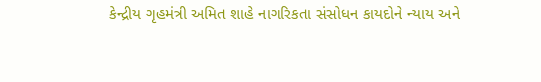કેન્દ્રીય ગૃહમંત્રી અમિત શાહે નાગરિકતા સંસોધન કાયદોને ન્યાય અને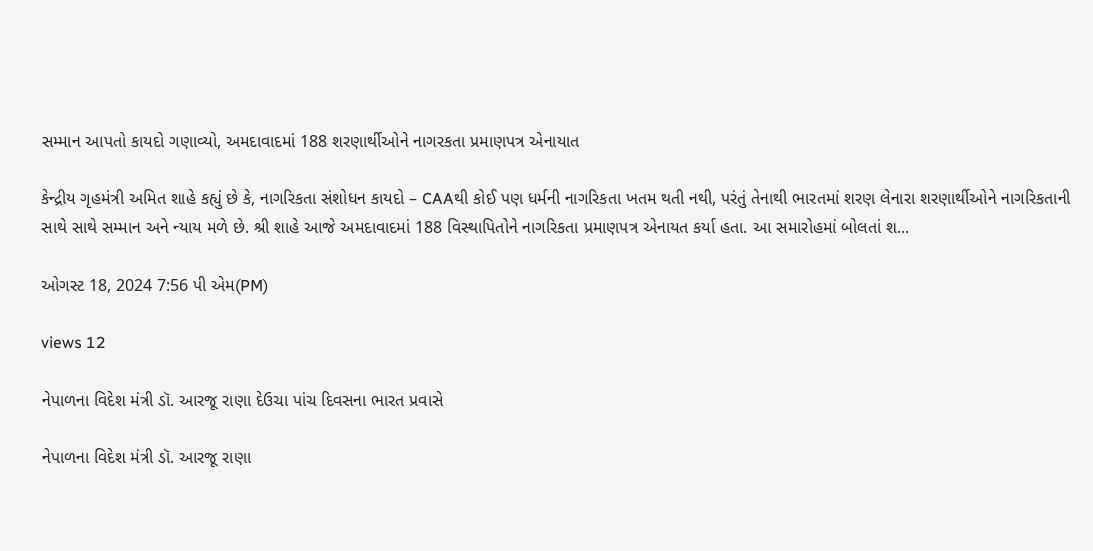સમ્માન આપતો કાયદો ગણાવ્યો, અમદાવાદમાં 188 શરણાર્થીઓને નાગરકતા પ્રમાણપત્ર એનાયાત

કેન્દ્રીય ગૃહમંત્રી અમિત શાહે કહ્યું છે કે, નાગરિકતા સંશોધન કાયદો – CAAથી કોઈ પણ ધર્મની નાગરિકતા ખતમ થતી નથી, પરંતું તેનાથી ભારતમાં શરણ લેનારા શરણાર્થીઓને નાગરિકતાની સાથે સાથે સમ્માન અને ન્યાય મળે છે. શ્રી શાહે આજે અમદાવાદમાં 188 વિસ્થાપિતોને નાગરિકતા પ્રમાણપત્ર એનાયત કર્યા હતા. આ સમારોહમાં બોલતાં શ...

ઓગસ્ટ 18, 2024 7:56 પી એમ(PM)

views 12

નેપાળના વિદેશ મંત્રી ડૉ. આરજૂ રાણા દેઉચા પાંચ દિવસના ભારત પ્રવાસે

નેપાળના વિદેશ મંત્રી ડૉ. આરજૂ રાણા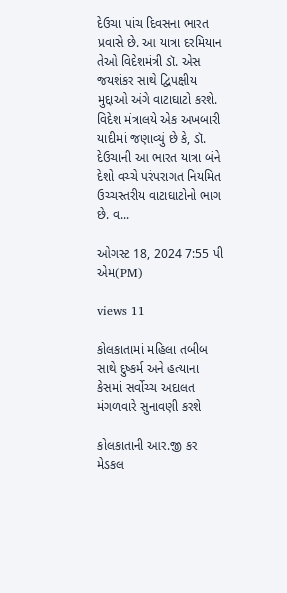દેઉચા પાંચ દિવસના ભારત પ્રવાસે છે. આ યાત્રા દરમિયાન તેઓ વિદેશમંત્રી ડૉ. એસ જયશંકર સાથે દ્વિપક્ષીય મુદ્દાઓ અંગે વાટાઘાટો કરશે. વિદેશ મંત્રાલયે એક અખબારી યાદીમાં જણાવ્યું છે કે, ડૉ. દેઉચાની આ ભારત યાત્રા બંને દેશો વચ્ચે પરંપરાગત નિયમિત ઉચ્ચસ્તરીય વાટાઘાટોનો ભાગ છે. વ...

ઓગસ્ટ 18, 2024 7:55 પી એમ(PM)

views 11

કોલકાતામાં મહિલા તબીબ સાથે દુષ્કર્મ અને હત્યાના કેસમાં સર્વોચ્ચ અદાલત મંગળવારે સુનાવણી કરશે

કોલકાતાની આર.જી કર મેડકલ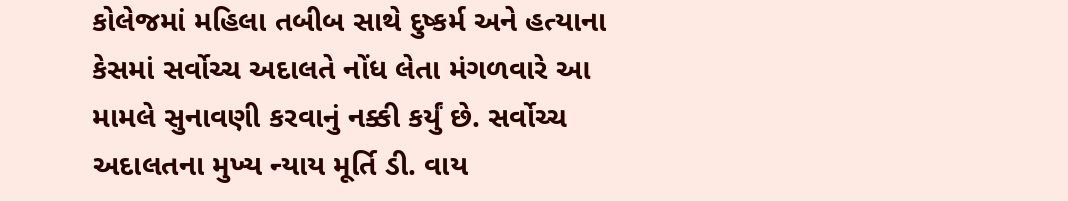કોલેજમાં મહિલા તબીબ સાથે દુષ્કર્મ અને હત્યાના કેસમાં સર્વોચ્ચ અદાલતે નોંધ લેતા મંગળવારે આ મામલે સુનાવણી કરવાનું નક્કી કર્યું છે. સર્વોચ્ચ અદાલતના મુખ્ય ન્યાય મૂર્તિ ડી. વાય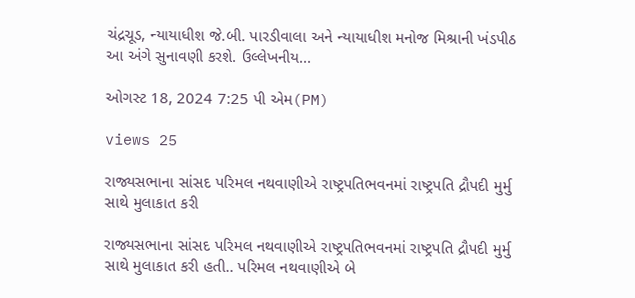ચંદ્રચૂડ, ન્યાયાધીશ જે.બી. પારડીવાલા અને ન્યાયાધીશ મનોજ મિશ્રાની ખંડપીઠ આ અંગે સુનાવણી કરશે. ઉલ્લેખનીય...

ઓગસ્ટ 18, 2024 7:25 પી એમ(PM)

views 25

રાજ્યસભાના સાંસદ પરિમલ નથવાણીએ રાષ્ટ્રપતિભવનમાં રાષ્ટ્રપતિ દ્રૌપદી મુર્મુ સાથે મુલાકાત કરી

રાજ્યસભાના સાંસદ પરિમલ નથવાણીએ રાષ્ટ્રપતિભવનમાં રાષ્ટ્રપતિ દ્રૌપદી મુર્મુ સાથે મુલાકાત કરી હતી.. પરિમલ નથવાણીએ બે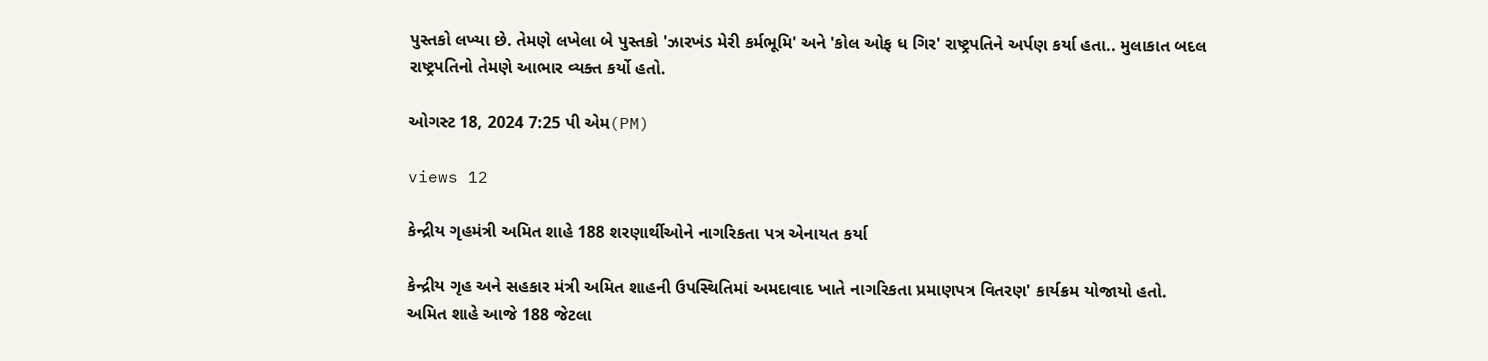પુસ્તકો લખ્યા છે. તેમણે લખેલા બે પુસ્તકો 'ઝારખંડ મેરી કર્મભૂમિ' અને 'કોલ ઓફ ધ ગિર' રાષ્ટ્રપતિને અર્પણ કર્યા હતા.. મુલાકાત બદલ રાષ્ટ્રપતિનો તેમણે આભાર વ્યક્ત કર્યો હતો.

ઓગસ્ટ 18, 2024 7:25 પી એમ(PM)

views 12

કેન્દ્રીય ગૃહમંત્રી અમિત શાહે 188 શરણાર્થીઓને નાગરિકતા પત્ર એનાયત કર્યા

કેન્દ્રીય ગૃહ અને સહકાર મંત્રી અમિત શાહની ઉપસ્થિતિમાં અમદાવાદ ખાતે નાગરિકતા પ્રમાણપત્ર વિતરણ' કાર્યક્રમ યોજાયો હતો. અમિત શાહે આજે 188 જેટલા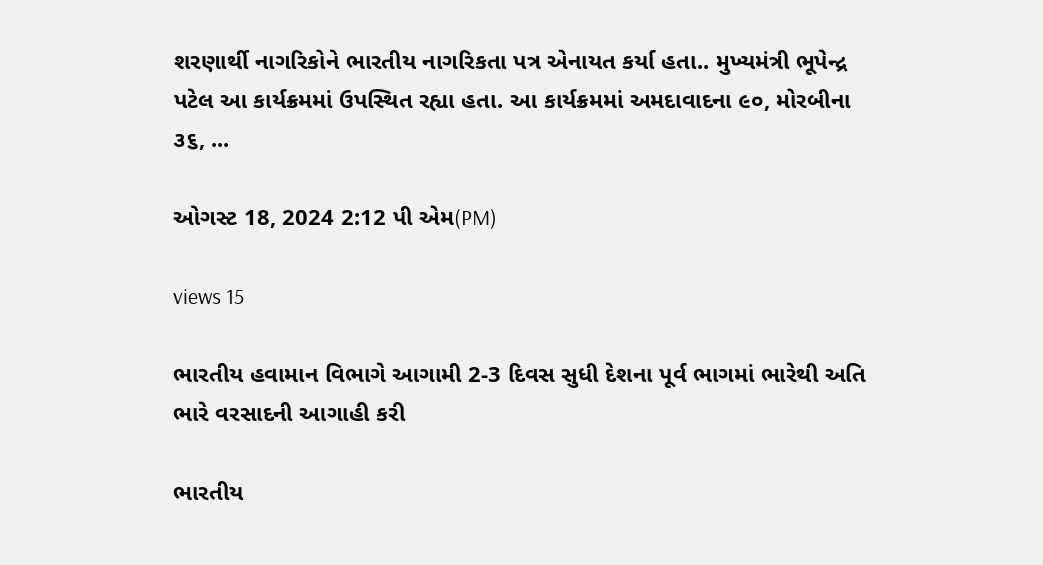શરણાર્થી નાગરિકોને ભારતીય નાગરિકતા પત્ર એનાયત કર્યા હતા.. મુખ્યમંત્રી ભૂપેન્દ્ર પટેલ આ કાર્યક્રમમાં ઉપસ્થિત રહ્યા હતા. આ કાર્યક્રમમાં અમદાવાદના ૯૦, મોરબીના ૩૬, ...

ઓગસ્ટ 18, 2024 2:12 પી એમ(PM)

views 15

ભારતીય હવામાન વિભાગે આગામી 2-3 દિવસ સુધી દેશના પૂર્વ ભાગમાં ભારેથી અતિ ભારે વરસાદની આગાહી કરી

ભારતીય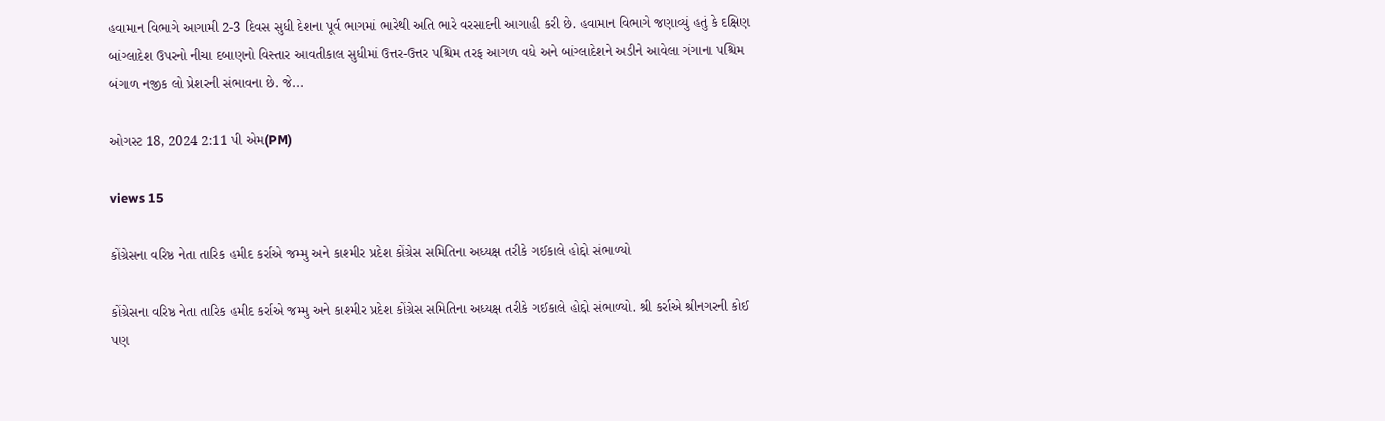હવામાન વિભાગે આગામી 2-3 દિવસ સુધી દેશના પૂર્વ ભાગમાં ભારેથી અતિ ભારે વરસાદની આગાહી કરી છે. હવામાન વિભાગે જણાવ્યું હતું કે દક્ષિણ બાંગ્લાદેશ ઉપરનો નીચા દબાણનો વિસ્તાર આવતીકાલ સુધીમાં ઉત્તર-ઉત્તર પશ્ચિમ તરફ આગળ વધે અને બાંગ્લાદેશને અડીને આવેલા ગંગાના પશ્ચિમ બંગાળ નજીક લો પ્રેશરની સંભાવના છે. જે...

ઓગસ્ટ 18, 2024 2:11 પી એમ(PM)

views 15

કોંગ્રેસના વરિષ્ઠ નેતા તારિક હમીદ કર્રાએ જમ્મુ અને કાશ્મીર પ્રદેશ કોંગ્રેસ સમિતિના અધ્યક્ષ તરીકે ગઈકાલે હોદ્દો સંભાળ્યો

કોંગ્રેસના વરિષ્ઠ નેતા તારિક હમીદ કર્રાએ જમ્મુ અને કાશ્મીર પ્રદેશ કોંગ્રેસ સમિતિના અધ્યક્ષ તરીકે ગઈકાલે હોદ્દો સંભાળ્યો. શ્રી કર્રાએ શ્રીનગરની કોઈ પણ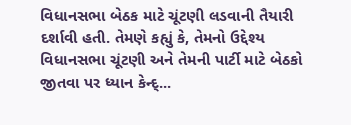વિધાનસભા બેઠક માટે ચૂંટણી લડવાની તૈયારી દર્શાવી હતી. તેમણે કહ્યું કે, તેમનો ઉદ્દેશ્ય વિધાનસભા ચૂંટણી અને તેમની પાર્ટી માટે બેઠકો જીતવા પર ધ્યાન કેન્દ્...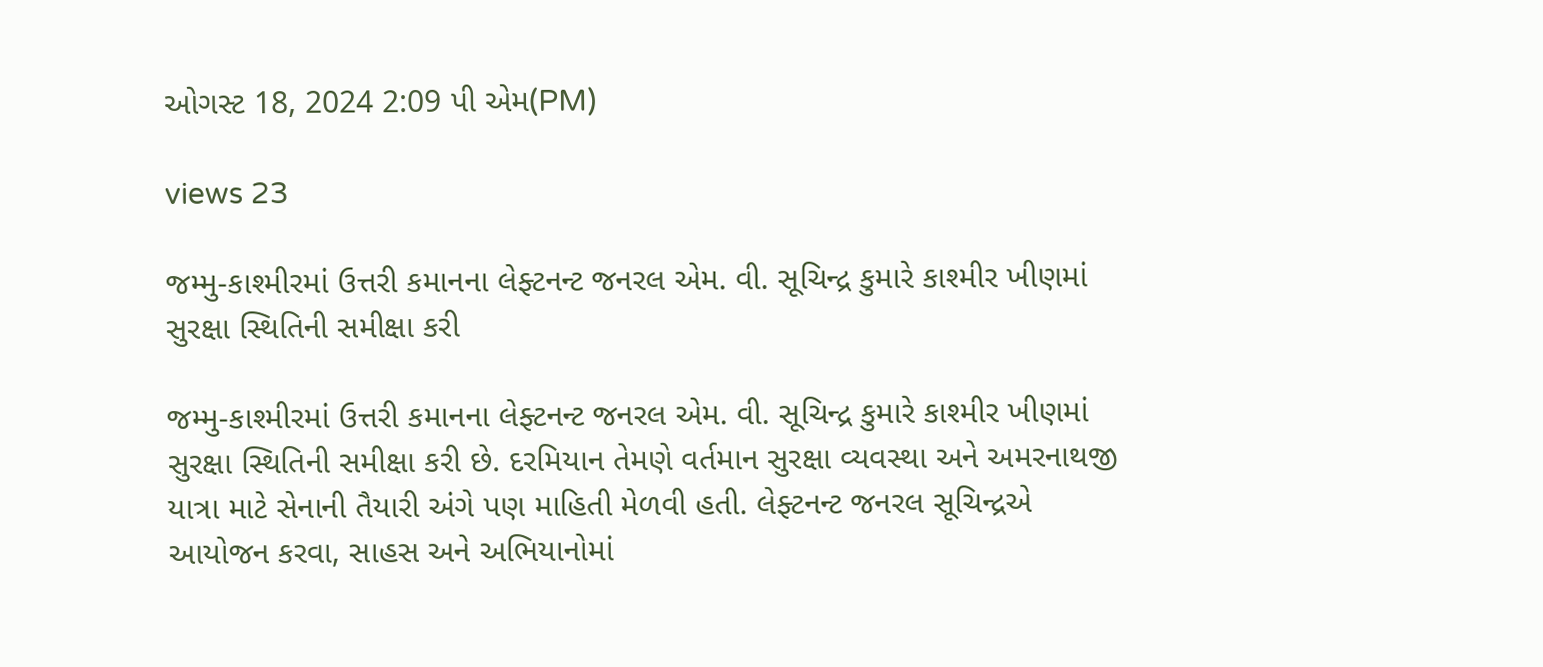ઓગસ્ટ 18, 2024 2:09 પી એમ(PM)

views 23

જમ્મુ-કાશ્મીરમાં ઉત્તરી કમાનના લેફ્ટનન્ટ જનરલ એમ. વી. સૂચિન્દ્ર કુમારે કાશ્મીર ખીણમાં સુરક્ષા સ્થિતિની સમીક્ષા કરી

જમ્મુ-કાશ્મીરમાં ઉત્તરી કમાનના લેફ્ટનન્ટ જનરલ એમ. વી. સૂચિન્દ્ર કુમારે કાશ્મીર ખીણમાં સુરક્ષા સ્થિતિની સમીક્ષા કરી છે. દરમિયાન તેમણે વર્તમાન સુરક્ષા વ્યવસ્થા અને અમરનાથજી યાત્રા માટે સેનાની તૈયારી અંગે પણ માહિતી મેળવી હતી. લેફ્ટનન્ટ જનરલ સૂચિન્દ્રએ આયોજન કરવા, સાહસ અને અભિયાનોમાં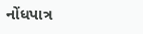નોંધપાત્ર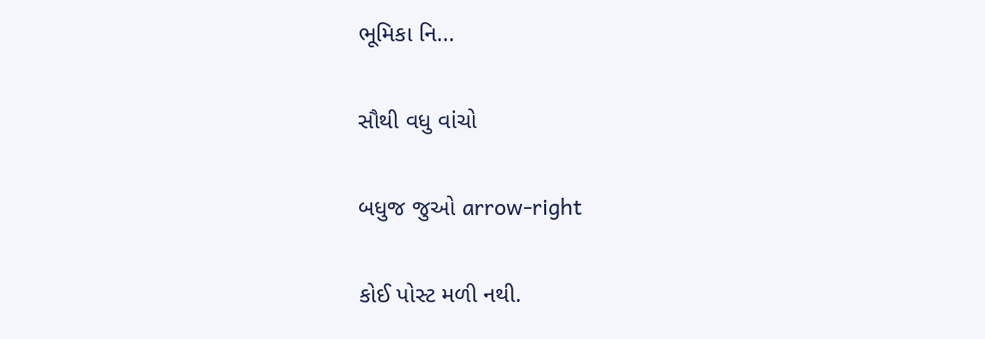ભૂમિકા નિ...

સૌથી વધુ વાંચો

બધુજ જુઓ arrow-right

કોઈ પોસ્ટ મળી નથી.